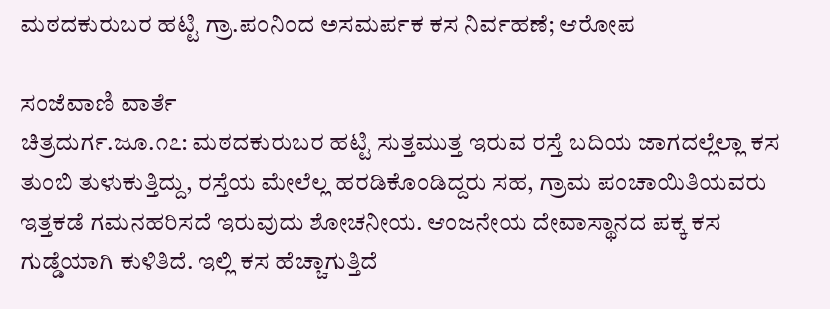ಮಠದಕುರುಬರ ಹಟ್ಟಿ ಗ್ರಾ.ಪಂನಿಂದ ಅಸಮರ್ಪಕ ಕಸ ನಿರ್ವಹಣೆ; ಆರೋಪ

ಸಂಜೆವಾಣಿ ವಾರ್ತೆ
ಚಿತ್ರದುರ್ಗ.ಜೂ.೧೭: ಮಠದಕುರುಬರ ಹಟ್ಟಿ ಸುತ್ತಮುತ್ತ ಇರುವ ರಸ್ತೆ ಬದಿಯ ಜಾಗದಲ್ಲೆಲ್ಲಾ ಕಸ ತುಂಬಿ ತುಳುಕುತ್ತಿದ್ದು, ರಸ್ತೆಯ ಮೇಲೆಲ್ಲ ಹರಡಿಕೊಂಡಿದ್ದರು ಸಹ, ಗ್ರಾಮ ಪಂಚಾಯಿತಿಯವರು ಇತ್ತಕಡೆ ಗಮನಹರಿಸದೆ ಇರುವುದು ಶೋಚನೀಯ. ಆಂಜನೇಯ ದೇವಾಸ್ಥಾನದ ಪಕ್ಕ ಕಸ ಗುಡ್ಡೆಯಾಗಿ ಕುಳಿತಿದೆ. ಇಲ್ಲಿ ಕಸ ಹೆಚ್ಚಾಗುತ್ತಿದೆ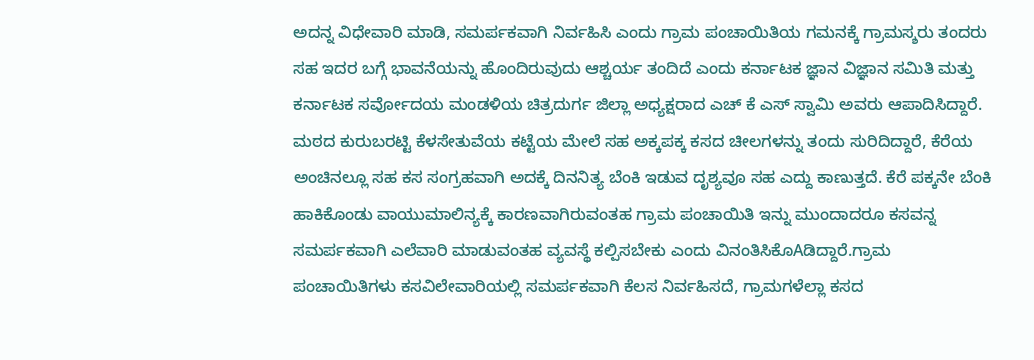ಅದನ್ನ ವಿಧೇವಾರಿ ಮಾಡಿ, ಸಮರ್ಪಕವಾಗಿ ನಿರ್ವಹಿಸಿ ಎಂದು ಗ್ರಾಮ ಪಂಚಾಯಿತಿಯ ಗಮನಕ್ಕೆ ಗ್ರಾಮಸ್ಶರು ತಂದರು ಸಹ ಇದರ ಬಗ್ಗೆ ಭಾವನೆಯನ್ನು ಹೊಂದಿರುವುದು ಆಶ್ಚರ್ಯ ತಂದಿದೆ ಎಂದು ಕರ್ನಾಟಕ ಜ್ಞಾನ ವಿಜ್ಞಾನ ಸಮಿತಿ ಮತ್ತು ಕರ್ನಾಟಕ ಸರ್ವೋದಯ ಮಂಡಳಿಯ ಚಿತ್ರದುರ್ಗ ಜಿಲ್ಲಾ ಅಧ್ಯಕ್ಷರಾದ ಎಚ್ ಕೆ ಎಸ್ ಸ್ವಾಮಿ ಅವರು ಆಪಾದಿಸಿದ್ದಾರೆ. ಮಠದ ಕುರುಬರಟ್ಟಿ ಕೆಳಸೇತುವೆಯ ಕಟ್ಟೆಯ ಮೇಲೆ ಸಹ ಅಕ್ಕಪಕ್ಕ ಕಸದ ಚೀಲಗಳನ್ನು ತಂದು ಸುರಿದಿದ್ದಾರೆ, ಕೆರೆಯ ಅಂಚಿನಲ್ಲೂ ಸಹ ಕಸ ಸಂಗ್ರಹವಾಗಿ ಅದಕ್ಕೆ ದಿನನಿತ್ಯ ಬೆಂಕಿ ಇಡುವ ದೃಶ್ಯವೂ ಸಹ ಎದ್ದು ಕಾಣುತ್ತದೆ. ಕೆರೆ ಪಕ್ಕನೇ ಬೆಂಕಿ ಹಾಕಿಕೊಂಡು ವಾಯುಮಾಲಿನ್ಯಕ್ಕೆ ಕಾರಣವಾಗಿರುವಂತಹ ಗ್ರಾಮ ಪಂಚಾಯಿತಿ ಇನ್ನು ಮುಂದಾದರೂ ಕಸವನ್ನ ಸಮರ್ಪಕವಾಗಿ ಎಲೆವಾರಿ ಮಾಡುವಂತಹ ವ್ಯವಸ್ಥೆ ಕಲ್ಪಿಸಬೇಕು ಎಂದು ವಿನಂತಿಸಿಕೊAಡಿದ್ದಾರೆ.ಗ್ರಾಮ ಪಂಚಾಯಿತಿಗಳು ಕಸವಿಲೇವಾರಿಯಲ್ಲಿ ಸಮರ್ಪಕವಾಗಿ ಕೆಲಸ ನಿರ್ವಹಿಸದೆ, ಗ್ರಾಮಗಳೆಲ್ಲಾ ಕಸದ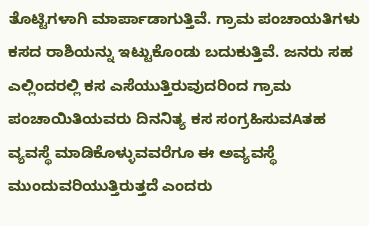ತೊಟ್ಟಿಗಳಾಗಿ ಮಾರ್ಪಾಡಾಗುತ್ತಿವೆ. ಗ್ರಾಮ ಪಂಚಾಯತಿಗಳು ಕಸದ ರಾಶಿಯನ್ನು ಇಟ್ಟುಕೊಂಡು ಬದುಕುತ್ತಿವೆ. ಜನರು ಸಹ ಎಲ್ಲಿಂದರಲ್ಲಿ ಕಸ ಎಸೆಯುತ್ತಿರುವುದರಿಂದ ಗ್ರಾಮ ಪಂಚಾಯಿತಿಯವರು ದಿನನಿತ್ಯ ಕಸ ಸಂಗ್ರಹಿಸುವAತಹ ವ್ಯವಸ್ಥೆ ಮಾಡಿಕೊಳ್ಳುವವರೆಗೂ ಈ ಅವ್ಯವಸ್ಥೆ ಮುಂದುವರಿಯುತ್ತಿರುತ್ತದೆ ಎಂದರು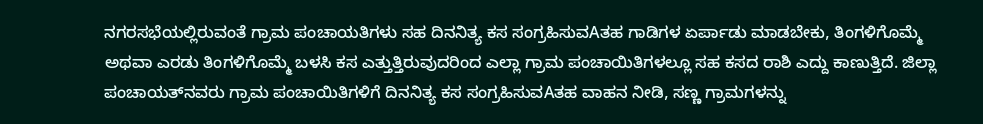ನಗರಸಭೆಯಲ್ಲಿರುವಂತೆ ಗ್ರಾಮ ಪಂಚಾಯತಿಗಳು ಸಹ ದಿನನಿತ್ಯ ಕಸ ಸಂಗ್ರಹಿಸುವAತಹ ಗಾಡಿಗಳ ಏರ್ಪಾಡು ಮಾಡಬೇಕು, ತಿಂಗಳಿಗೊಮ್ಮೆ ಅಥವಾ ಎರಡು ತಿಂಗಳಿಗೊಮ್ಮೆ ಬಳಸಿ ಕಸ ಎತ್ತುತ್ತಿರುವುದರಿಂದ ಎಲ್ಲಾ ಗ್ರಾಮ ಪಂಚಾಯಿತಿಗಳಲ್ಲೂ ಸಹ ಕಸದ ರಾಶಿ ಎದ್ದು ಕಾಣುತ್ತಿದೆ. ಜಿಲ್ಲಾ ಪಂಚಾಯತ್‌ನವರು ಗ್ರಾಮ ಪಂಚಾಯಿತಿಗಳಿಗೆ ದಿನನಿತ್ಯ ಕಸ ಸಂಗ್ರಹಿಸುವAತಹ ವಾಹನ ನೀಡಿ, ಸಣ್ಣ ಗ್ರಾಮಗಳನ್ನು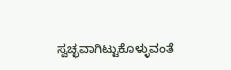ಸ್ವಚ್ಛವಾಗಿಟ್ಟುಕೊಳ್ಳುವಂತೆ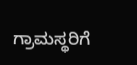ಗ್ರಾಮಸ್ಥರಿಗೆ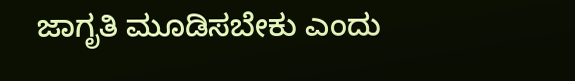ಜಾಗೃತಿ ಮೂಡಿಸಬೇಕು ಎಂದು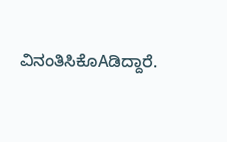ವಿನಂತಿಸಿಕೊAಡಿದ್ದಾರೆ.